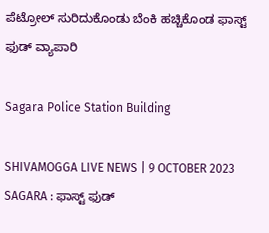ಪೆಟ್ರೋಲ್‌ ಸುರಿದುಕೊಂಡು ಬೆಂಕಿ ಹಚ್ಚಿಕೊಂಡ ಫಾಸ್ಟ್‌ ಫುಡ್‌ ವ್ಯಾಪಾರಿ

Sagara Police Station Building

SHIVAMOGGA LIVE NEWS | 9 OCTOBER 2023 SAGARA : ಫಾಸ್ಟ್‌ ಫುಡ್‌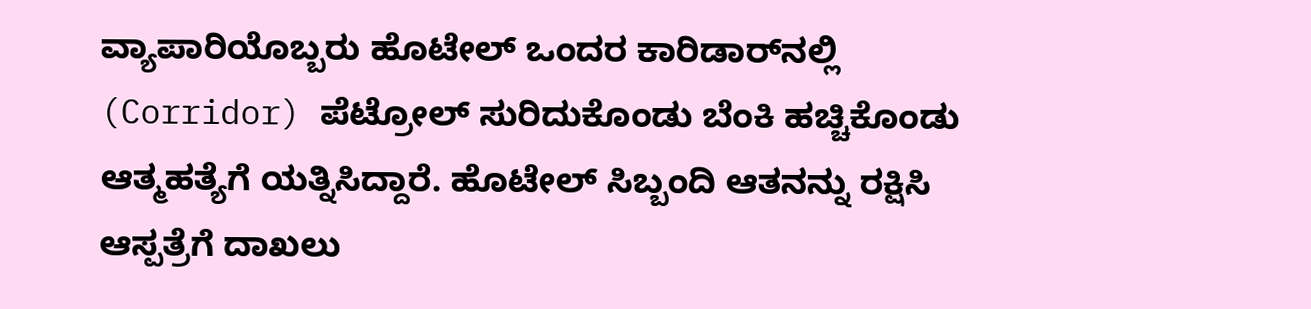ವ್ಯಾಪಾರಿಯೊಬ್ಬರು ಹೊಟೇಲ್‌ ಒಂದರ ಕಾರಿಡಾರ್‌ನಲ್ಲಿ (Corridor) ಪೆಟ್ರೋಲ್‌ ಸುರಿದುಕೊಂಡು ಬೆಂಕಿ ಹಚ್ಚಿಕೊಂಡು ಆತ್ಮಹತ್ಯೆಗೆ ಯತ್ನಿಸಿದ್ದಾರೆ. ಹೊಟೇಲ್‌ ಸಿಬ್ಬಂದಿ ಆತನನ್ನು ರಕ್ಷಿಸಿ ಆಸ್ಪತ್ರೆಗೆ ದಾಖಲು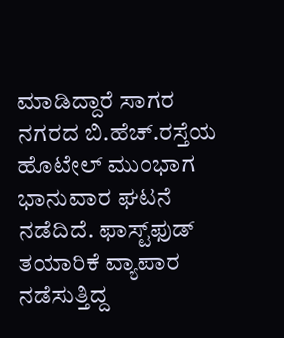ಮಾಡಿದ್ದಾರೆ ಸಾಗರ ನಗರದ ಬಿ.ಹೆಚ್.ರಸ್ತೆಯ ಹೊಟೇಲ್‌ ಮುಂಭಾಗ ಭಾನುವಾರ ಘಟನೆ ನಡೆದಿದೆ. ಫಾಸ್ಟ್‌ಫುಡ್‌ ತಯಾರಿಕೆ ವ್ಯಾಪಾರ ನಡೆಸುತ್ತಿದ್ದ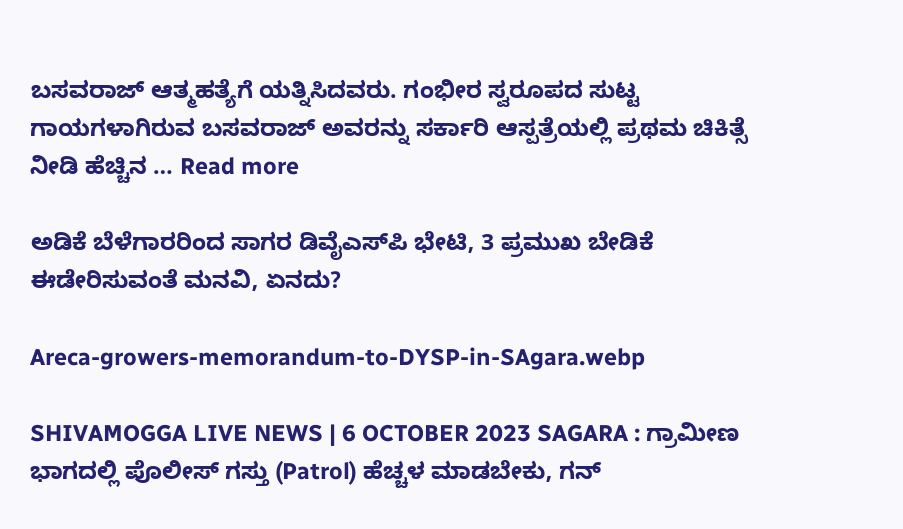ಬಸವರಾಜ್‌ ಆತ್ಮಹತ್ಯೆಗೆ ಯತ್ನಿಸಿದವರು. ಗಂಭೀರ ಸ್ವರೂಪದ ಸುಟ್ಟ ಗಾಯಗಳಾಗಿರುವ ಬಸವರಾಜ್‌ ಅವರನ್ನು ಸರ್ಕಾರಿ ಆಸ್ಪತ್ರೆಯಲ್ಲಿ ಪ್ರಥಮ ಚಿಕಿತ್ಸೆ ನೀಡಿ ಹೆಚ್ಚಿನ … Read more

ಅಡಿಕೆ ಬೆಳೆಗಾರರಿಂದ ಸಾಗರ ಡಿವೈಎಸ್‌ಪಿ ಭೇಟಿ, 3 ಪ್ರಮುಖ ಬೇಡಿಕೆ ಈಡೇರಿಸುವಂತೆ ಮನವಿ, ಏನದು?

Areca-growers-memorandum-to-DYSP-in-SAgara.webp

SHIVAMOGGA LIVE NEWS | 6 OCTOBER 2023 SAGARA : ಗ್ರಾಮೀಣ ಭಾಗದಲ್ಲಿ ಪೊಲೀಸ್‌ ಗಸ್ತು (Patrol) ಹೆಚ್ಚಳ ಮಾಡಬೇಕು, ಗನ್‌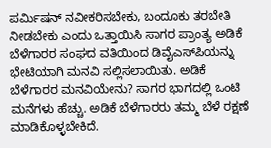ಪರ್ಮಿಷನ್‌ ನವೀಕರಿಸಬೇಕು, ಬಂದೂಕು ತರಬೇತಿ ನೀಡಬೇಕು ಎಂದು ಒತ್ತಾಯಿಸಿ ಸಾಗರ ಪ್ರಾಂತ್ಯ ಅಡಿಕೆ ಬೆಳೆಗಾರರ ಸಂಘದ ವತಿಯಿಂದ ಡಿವೈಎಸ್‌ಪಿಯನ್ನು ಭೇಟಿಯಾಗಿ ಮನವಿ ಸಲ್ಲಿಸಲಾಯಿತು. ಅಡಿಕೆ ಬೆಳೆಗಾರರ ಮನವಿಯೇನು? ಸಾಗರ ಭಾಗದಲ್ಲಿ ಒಂಟಿ ಮನೆಗಳು ಹೆಚ್ಚು. ಅಡಿಕೆ ಬೆಳೆಗಾರರು ತಮ್ಮ ಬೆಳೆ ರಕ್ಷಣೆ ಮಾಡಿಕೊಳ್ಳಬೇಕಿದೆ.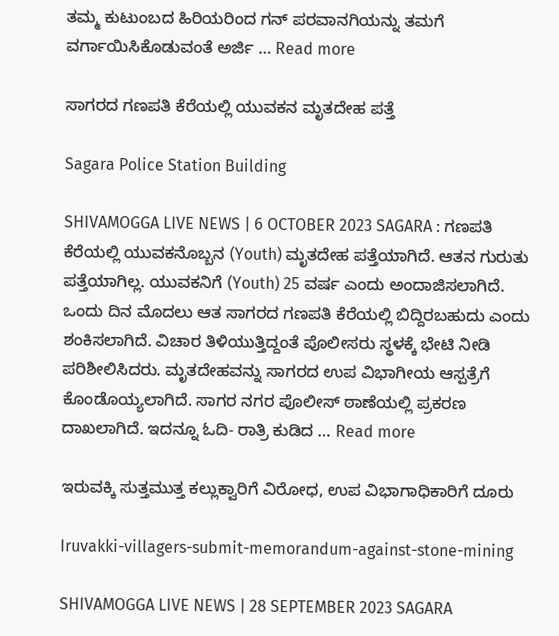ತಮ್ಮ ಕುಟುಂಬದ ಹಿರಿಯರಿಂದ ಗನ್‌ ಪರವಾನಗಿಯನ್ನು ತಮಗೆ ವರ್ಗಾಯಿಸಿಕೊಡುವಂತೆ ಅರ್ಜಿ … Read more

ಸಾಗರದ ಗಣಪತಿ ಕೆರೆಯಲ್ಲಿ ಯುವಕನ ಮೃತದೇಹ ಪತ್ತೆ

Sagara Police Station Building

SHIVAMOGGA LIVE NEWS | 6 OCTOBER 2023 SAGARA : ಗಣಪತಿ ಕೆರೆಯಲ್ಲಿ ಯುವಕನೊಬ್ಬನ (Youth) ಮೃತದೇಹ ಪತ್ತೆಯಾಗಿದೆ. ಆತನ ಗುರುತು ಪತ್ತೆಯಾಗಿಲ್ಲ. ಯುವಕನಿಗೆ (Youth) 25 ವರ್ಷ ಎಂದು ಅಂದಾಜಿಸಲಾಗಿದೆ. ಒಂದು ದಿನ ಮೊದಲು ಆತ ಸಾಗರದ ಗಣಪತಿ ಕೆರೆಯಲ್ಲಿ ಬಿದ್ದಿರಬಹುದು ಎಂದು ಶಂಕಿಸಲಾಗಿದೆ. ವಿಚಾರ ತಿಳಿಯುತ್ತಿದ್ದಂತೆ ಪೊಲೀಸರು ಸ್ಥಳಕ್ಕೆ ಭೇಟಿ ನೀಡಿ ಪರಿಶೀಲಿಸಿದರು. ಮೃತದೇಹವನ್ನು ಸಾಗರದ ಉಪ ವಿಭಾಗೀಯ ಆಸ್ಪತ್ರೆಗೆ ಕೊಂಡೊಯ್ಯಲಾಗಿದೆ. ಸಾಗರ ನಗರ ಪೊಲೀಸ್‌ ಠಾಣೆಯಲ್ಲಿ ಪ್ರಕರಣ ದಾಖಲಾಗಿದೆ. ಇದನ್ನೂ ಓದಿ- ರಾತ್ರಿ ಕುಡಿದ … Read more

ಇರುವಕ್ಕಿ ಸುತ್ತಮುತ್ತ ಕಲ್ಲುಕ್ವಾರಿಗೆ ವಿರೋಧ, ಉಪ ವಿಭಾಗಾಧಿಕಾರಿಗೆ ದೂರು

Iruvakki-villagers-submit-memorandum-against-stone-mining

SHIVAMOGGA LIVE NEWS | 28 SEPTEMBER 2023 SAGARA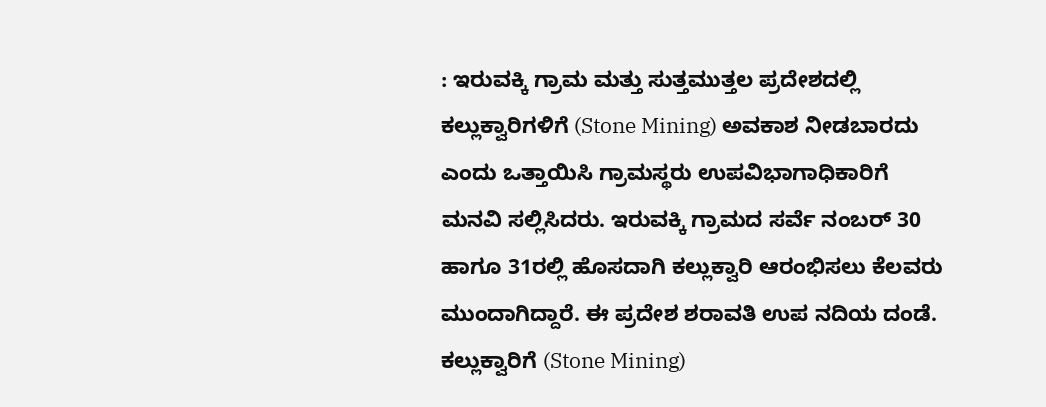: ಇರುವಕ್ಕಿ ಗ್ರಾಮ ಮತ್ತು ಸುತ್ತಮುತ್ತಲ ಪ್ರದೇಶದಲ್ಲಿ ಕಲ್ಲುಕ್ವಾರಿಗಳಿಗೆ (Stone Mining) ಅವಕಾಶ ನೀಡಬಾರದು ಎಂದು ಒತ್ತಾಯಿಸಿ ಗ್ರಾಮಸ್ಥರು ಉಪವಿಭಾಗಾಧಿಕಾರಿಗೆ ಮನವಿ ಸಲ್ಲಿಸಿದರು. ಇರುವಕ್ಕಿ ಗ್ರಾಮದ ಸರ್ವೆ ನಂಬರ್‌ 30 ಹಾಗೂ 31ರಲ್ಲಿ ಹೊಸದಾಗಿ ಕಲ್ಲುಕ್ವಾರಿ ಆರಂಭಿಸಲು ಕೆಲವರು ಮುಂದಾಗಿದ್ದಾರೆ. ಈ ಪ್ರದೇಶ ಶರಾವತಿ ಉಪ ನದಿಯ ದಂಡೆ. ಕಲ್ಲುಕ್ವಾರಿಗೆ (Stone Mining)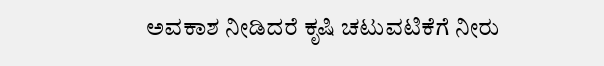ಅವಕಾಶ ನೀಡಿದರೆ ಕೃಷಿ ಚಟುವಟಿಕೆಗೆ ನೀರು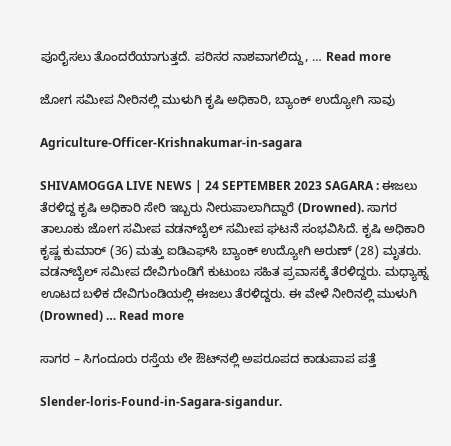ಪೂರೈಸಲು ತೊಂದರೆಯಾಗುತ್ತದೆ. ಪರಿಸರ ನಾಶವಾಗಲಿದ್ದು, … Read more

ಜೋಗ ಸಮೀಪ ನೀರಿನಲ್ಲಿ ಮುಳುಗಿ ಕೃಷಿ ಅಧಿಕಾರಿ, ಬ್ಯಾಂಕ್‌ ಉದ್ಯೋಗಿ ಸಾವು

Agriculture-Officer-Krishnakumar-in-sagara

SHIVAMOGGA LIVE NEWS | 24 SEPTEMBER 2023 SAGARA : ಈಜಲು ತೆರಳಿದ್ದ ಕೃಷಿ ಅಧಿಕಾರಿ ಸೇರಿ ಇಬ್ಬರು ನೀರುಪಾಲಾಗಿದ್ದಾರೆ (Drowned). ಸಾಗರ ತಾಲೂಕು ಜೋಗ ಸಮೀಪ ವಡನ್‌ಬೈಲ್‌ ಸಮೀಪ ಘಟನೆ ಸಂಭವಿಸಿದೆ. ಕೃಷಿ ಅಧಿಕಾರಿ ಕೃಷ್ಣ ಕುಮಾರ್‌ (36) ಮತ್ತು ಐಡಿಎಫ್‌ಸಿ ಬ್ಯಾಂಕ್‌ ಉದ್ಯೋಗಿ ಅರುಣ್‌ (28) ಮೃತರು. ವಡನ್‌ಬೈಲ್‌ ಸಮೀಪ ದೇವಿಗುಂಡಿಗೆ ಕುಟುಂಬ ಸಹಿತ ಪ್ರವಾಸಕ್ಕೆ ತೆರಳಿದ್ದರು. ಮಧ್ಯಾಹ್ನ ಊಟದ ಬಳಿಕ ದೇವಿಗುಂಡಿಯಲ್ಲಿ ಈಜಲು ತೆರಳಿದ್ದರು. ಈ ವೇಳೆ ನೀರಿನಲ್ಲಿ ಮುಳುಗಿ (Drowned) … Read more

ಸಾಗರ – ಸಿಗಂದೂರು ರಸ್ತೆಯ ಲೇ ಔಟ್‌ನಲ್ಲಿ ಅಪರೂಪದ ಕಾಡುಪಾಪ ಪತ್ತೆ

Slender-loris-Found-in-Sagara-sigandur.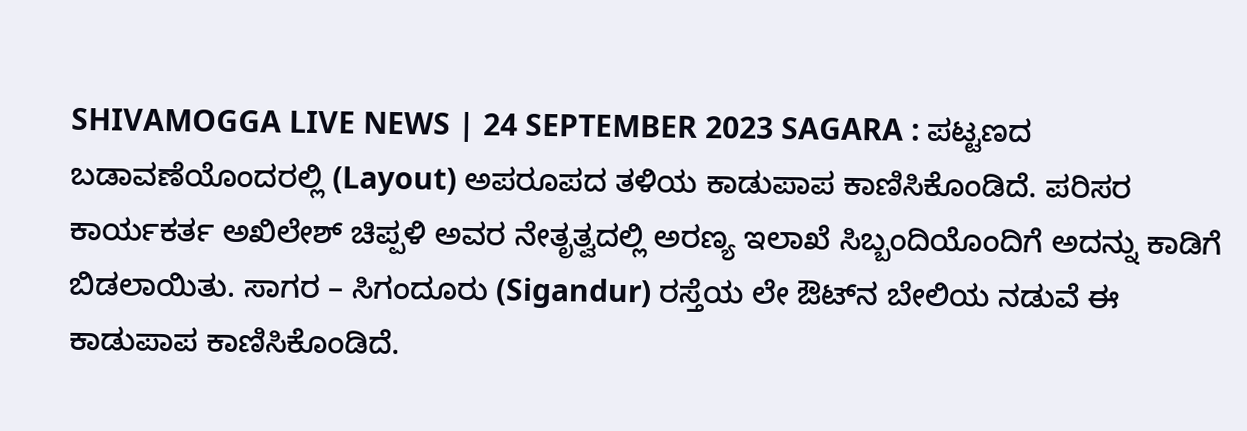SHIVAMOGGA LIVE NEWS | 24 SEPTEMBER 2023 SAGARA : ಪಟ್ಟಣದ ಬಡಾವಣೆಯೊಂದರಲ್ಲಿ (Layout) ಅಪರೂಪದ ತಳಿಯ ಕಾಡುಪಾಪ ಕಾಣಿಸಿಕೊಂಡಿದೆ. ಪರಿಸರ ಕಾರ್ಯಕರ್ತ ಅಖಿಲೇಶ್‌ ಚಿಪ್ಪಳಿ ಅವರ ನೇತೃತ್ವದಲ್ಲಿ ಅರಣ್ಯ ಇಲಾಖೆ ಸಿಬ್ಬಂದಿಯೊಂದಿಗೆ ಅದನ್ನು ಕಾಡಿಗೆ ಬಿಡಲಾಯಿತು. ಸಾಗರ – ಸಿಗಂದೂರು (Sigandur) ರಸ್ತೆಯ ಲೇ ಔಟ್‌ನ ಬೇಲಿಯ ನಡುವೆ ಈ ಕಾಡುಪಾಪ ಕಾಣಿಸಿಕೊಂಡಿದೆ.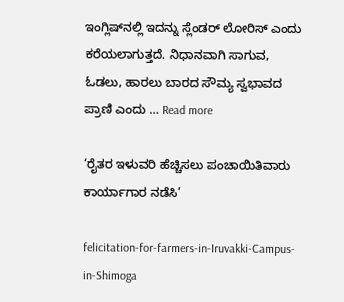ಇಂಗ್ಲಿಷ್‌ನಲ್ಲಿ ಇದನ್ನು ಸ್ಲೆಂಡರ್ ಲೋರಿಸ್ ಎಂದು ಕರೆಯಲಾಗುತ್ತದೆ. ನಿಧಾನವಾಗಿ ಸಾಗುವ, ಓಡಲು, ಹಾರಲು ಬಾರದ ಸೌಮ್ಯ ಸ್ವಭಾವದ ಪ್ರಾಣಿ ಎಂದು … Read more

‘ರೈತರ ಇಳುವರಿ ಹೆಚ್ಚಿಸಲು ಪಂಚಾಯಿತಿವಾರು ಕಾರ್ಯಾಗಾರ ನಡೆಸಿ’

felicitation-for-farmers-in-Iruvakki-Campus-in-Shimoga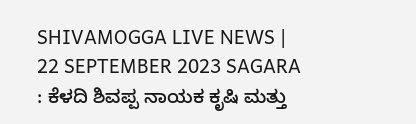SHIVAMOGGA LIVE NEWS | 22 SEPTEMBER 2023 SAGARA : ಕೆಳದಿ ಶಿವಪ್ಪ ನಾಯಕ ಕೃಷಿ ಮತ್ತು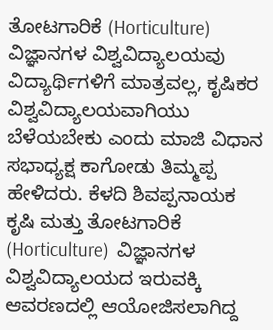ತೋಟಗಾರಿಕೆ (Horticulture) ವಿಜ್ಞಾನಗಳ ವಿಶ್ವವಿದ್ಯಾಲಯವು ವಿದ್ಯಾರ್ಥಿಗಳಿಗೆ ಮಾತ್ರವಲ್ಲ, ಕೃಷಿಕರ ವಿಶ್ವವಿದ್ಯಾಲಯವಾಗಿಯು ಬೆಳೆಯಬೇಕು ಎಂದು ಮಾಜಿ ವಿಧಾನ ಸಭಾಧ್ಯಕ್ಷ ಕಾಗೋಡು ತಿಮ್ಮಪ್ಪ ಹೇಳಿದರು. ಕೆಳದಿ ಶಿವಪ್ಪನಾಯಕ ಕೃಷಿ ಮತ್ತು ತೋಟಗಾರಿಕೆ (Horticulture)  ವಿಜ್ಞಾನಗಳ ವಿಶ್ವವಿದ್ಯಾಲಯದ ಇರುವಕ್ಕಿ ಆವರಣದಲ್ಲಿ ಆಯೋಜಿಸಲಾಗಿದ್ದ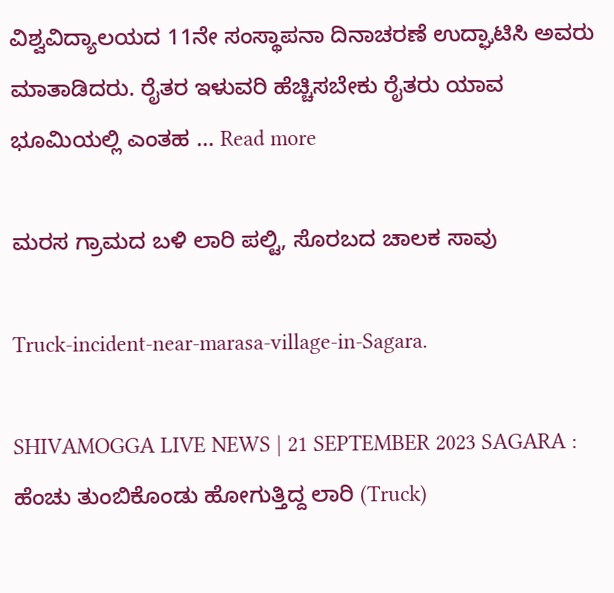ವಿಶ್ವವಿದ್ಯಾಲಯದ 11ನೇ ಸಂಸ್ಥಾಪನಾ ದಿನಾಚರಣೆ ಉದ್ಘಾಟಿಸಿ ಅವರು ಮಾತಾಡಿದರು. ರೈತರ ಇಳುವರಿ ಹೆಚ್ಚಿಸಬೇಕು ರೈತರು ಯಾವ ಭೂಮಿಯಲ್ಲಿ ಎಂತಹ … Read more

ಮರಸ ಗ್ರಾಮದ ಬಳಿ ಲಾರಿ ಪಲ್ಟಿ, ಸೊರಬದ ಚಾಲಕ ಸಾವು

Truck-incident-near-marasa-village-in-Sagara.

SHIVAMOGGA LIVE NEWS | 21 SEPTEMBER 2023 SAGARA : ಹೆಂಚು ತುಂಬಿಕೊಂಡು ಹೋಗುತ್ತಿದ್ದ ಲಾರಿ (Truck)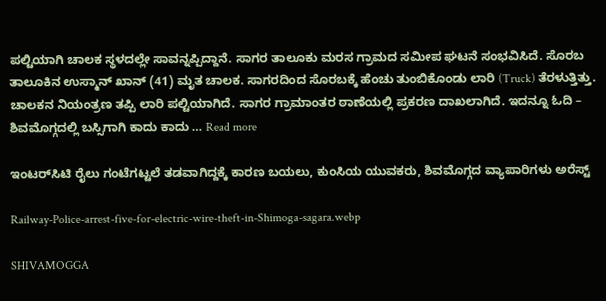ಪಲ್ಟಿಯಾಗಿ ಚಾಲಕ ಸ್ಥಳದಲ್ಲೇ ಸಾವನ್ನಪ್ಪಿದ್ದಾನೆ. ಸಾಗರ ತಾಲೂಕು ಮರಸ ಗ್ರಾಮದ ಸಮೀಪ ಘಟನೆ ಸಂಭವಿಸಿದೆ. ಸೊರಬ ತಾಲೂಕಿನ ಉಸ್ಮಾನ್‌ ಖಾನ್‌ (41) ಮೃತ ಚಾಲಕ. ಸಾಗರದಿಂದ ಸೊರಬಕ್ಕೆ ಹೆಂಚು ತುಂಬಿಕೊಂಡು ಲಾರಿ (Truck) ತೆರಳುತ್ತಿತ್ತು. ಚಾಲಕನ ನಿಯಂತ್ರಣ ತಪ್ಪಿ ಲಾರಿ ಪಲ್ಟಿಯಾಗಿದೆ. ಸಾಗರ ಗ್ರಾಮಾಂತರ ಠಾಣೆಯಲ್ಲಿ ಪ್ರಕರಣ ದಾಖಲಾಗಿದೆ. ಇದನ್ನೂ ಓದಿ – ಶಿವಮೊಗ್ಗದಲ್ಲಿ ಬಸ್ಸಿಗಾಗಿ ಕಾದು ಕಾದು … Read more

ಇಂಟರ್‌ಸಿಟಿ ರೈಲು ಗಂಟೆಗಟ್ಟಲೆ ತಡವಾಗಿದ್ದಕ್ಕೆ ಕಾರಣ ಬಯಲು, ಕುಂಸಿಯ ಯುವಕರು, ಶಿವಮೊಗ್ಗದ ವ್ಯಾಪಾರಿಗಳು ಅರೆಸ್ಟ್‌

Railway-Police-arrest-five-for-electric-wire-theft-in-Shimoga-sagara.webp

SHIVAMOGGA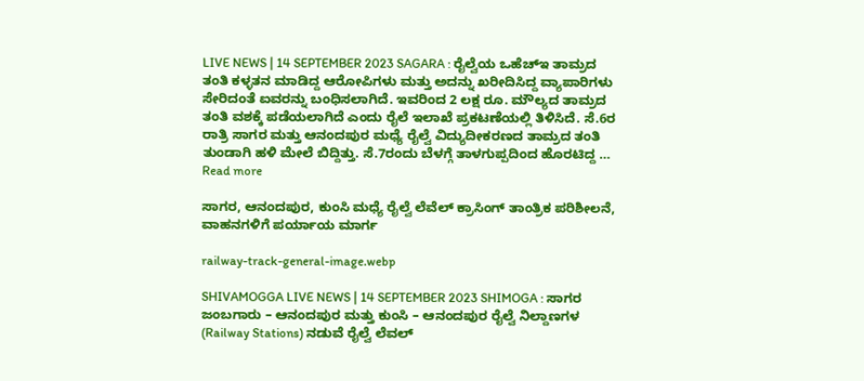LIVE NEWS | 14 SEPTEMBER 2023 SAGARA : ರೈಲ್ವೆಯ ಒಹೆಚ್‌ಇ ತಾಮ್ರದ ತಂತಿ ಕಳ್ಳತನ ಮಾಡಿದ್ದ ಆರೋಪಿಗಳು ಮತ್ತು ಅದನ್ನು ಖರೀದಿಸಿದ್ದ ವ್ಯಾಪಾರಿಗಳು ಸೇರಿದಂತೆ ಐವರನ್ನು ಬಂಧಿಸಲಾಗಿದೆ. ಇವರಿಂದ 2 ಲಕ್ಷ ರೂ. ಮೌಲ್ಯದ ತಾಮ್ರದ ತಂತಿ ವಶಕ್ಕೆ ಪಡೆಯಲಾಗಿದೆ ಎಂದು ರೈಲೆ ಇಲಾಖೆ ಪ್ರಕಟಣೆಯಲ್ಲಿ ತಿಳಿಸಿದೆ. ಸೆ.6ರ ರಾತ್ರಿ ಸಾಗರ ಮತ್ತು ಆನಂದಪುರ ಮಧ್ಯೆ ರೈಲ್ವೆ ವಿದ್ಯುದೀಕರಣದ ತಾಮ್ರದ ತಂತಿ ತುಂಡಾಗಿ ಹಳಿ ಮೇಲೆ ಬಿದ್ದಿತ್ತು. ಸೆ.7ರಂದು ಬೆಳಗ್ಗೆ ತಾಳಗುಪ್ಪದಿಂದ ಹೊರಟಿದ್ದ … Read more

ಸಾಗರ, ಆನಂದಪುರ, ಕುಂಸಿ ಮಧ್ಯೆ ರೈಲ್ವೆ ಲೆವೆಲ್‌ ಕ್ರಾಸಿಂಗ್‌ ತಾಂತ್ರಿಕ ಪರಿಶೀಲನೆ, ವಾಹನಗಳಿಗೆ ಪರ್ಯಾಯ ಮಾರ್ಗ

railway-track-general-image.webp

SHIVAMOGGA LIVE NEWS | 14 SEPTEMBER 2023 SHIMOGA : ಸಾಗರ ಜಂಬಗಾರು – ಆನಂದಪುರ ಮತ್ತು ಕುಂಸಿ – ಆನಂದಪುರ ರೈಲ್ವೆ ನಿಲ್ದಾಣಗಳ (Railway Stations) ನಡುವೆ ರೈಲ್ವೆ ಲೆವಲ್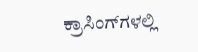ಕ್ರಾಸಿಂಗ್‌ಗಳಲ್ಲಿ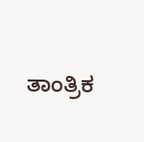ತಾಂತ್ರಿಕ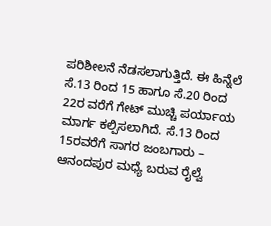ಪರಿಶೀಲನೆ ನೆಡಸಲಾಗುತ್ತಿದೆ. ಈ ಹಿನ್ನೆಲೆ ಸೆ.13 ರಿಂದ 15 ಹಾಗೂ ಸೆ.20 ರಿಂದ 22ರ ವರೆಗೆ ಗೇಟ್ ಮುಚ್ಚಿ ಪರ್ಯಾಯ ಮಾರ್ಗ ಕಲ್ಪಿಸಲಾಗಿದೆ. ಸೆ.13 ರಿಂದ 15ರವರೆಗೆ ಸಾಗರ ಜಂಬಗಾರು – ಆನಂದಪುರ ಮಧ್ಯೆ ಬರುವ ರೈಲ್ವೆ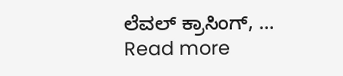ಲೆವಲ್ ಕ್ರಾಸಿಂಗ್, … Read more